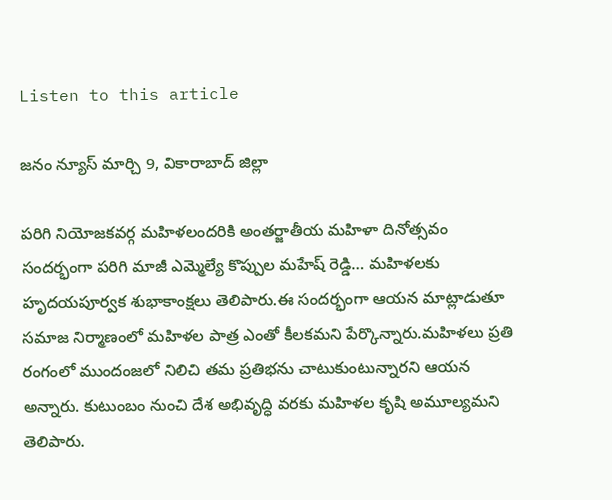Listen to this article

జనం న్యూస్ మార్చి 9, వికారాబాద్ జిల్లా

పరిగి నియోజకవర్గ మహిళలందరికి అంతర్జాతీయ మహిళా దినోత్సవం సందర్భంగా పరిగి మాజీ ఎమ్మెల్యే కొప్పుల మహేష్ రెడ్డి… మహిళలకు హృదయపూర్వక శుభాకాంక్షలు తెలిపారు.ఈ సందర్భంగా ఆయన మాట్లాడుతూ సమాజ నిర్మాణంలో మహిళల పాత్ర ఎంతో కీలకమని పేర్కొన్నారు.మహిళలు ప్రతి రంగంలో ముందంజలో నిలిచి తమ ప్రతిభను చాటుకుంటున్నారని ఆయన అన్నారు. కుటుంబం నుంచి దేశ అభివృద్ధి వరకు మహిళల కృషి అమూల్యమని తెలిపారు.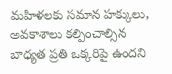మహిళలకు సమాన హక్కులు, అవకాశాలు కల్పించాల్సిన బాధ్యత ప్రతి ఒక్కరిపై ఉందని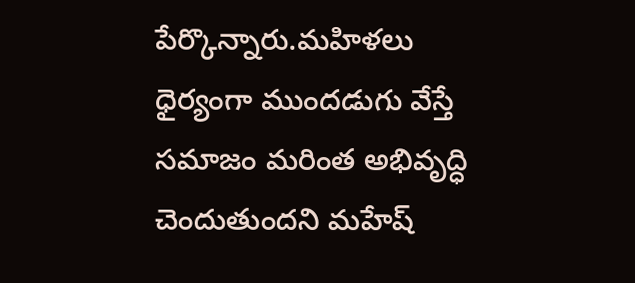పేర్కొన్నారు.మహిళలు ధైర్యంగా ముందడుగు వేస్తే సమాజం మరింత అభివృద్ధి చెందుతుందని మహేష్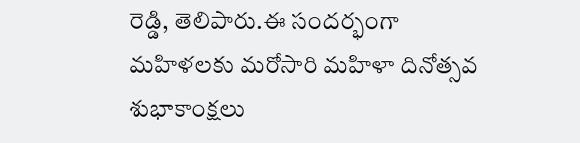రెడ్డి, తెలిపారు.ఈ సందర్భంగా మహిళలకు మరోసారి మహిళా దినోత్సవ శుభాకాంక్షలు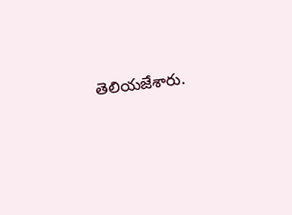తెలియజేశారు.